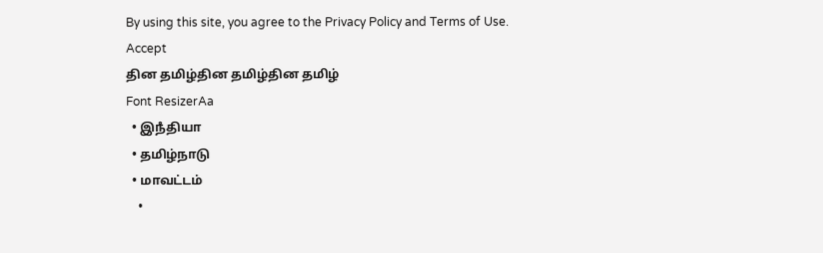By using this site, you agree to the Privacy Policy and Terms of Use.
Accept
தின தமிழ்தின தமிழ்தின தமிழ்
Font ResizerAa
  • இநஂதியா
  • தமிழ்நாடு
  • மாவட்டம்
    •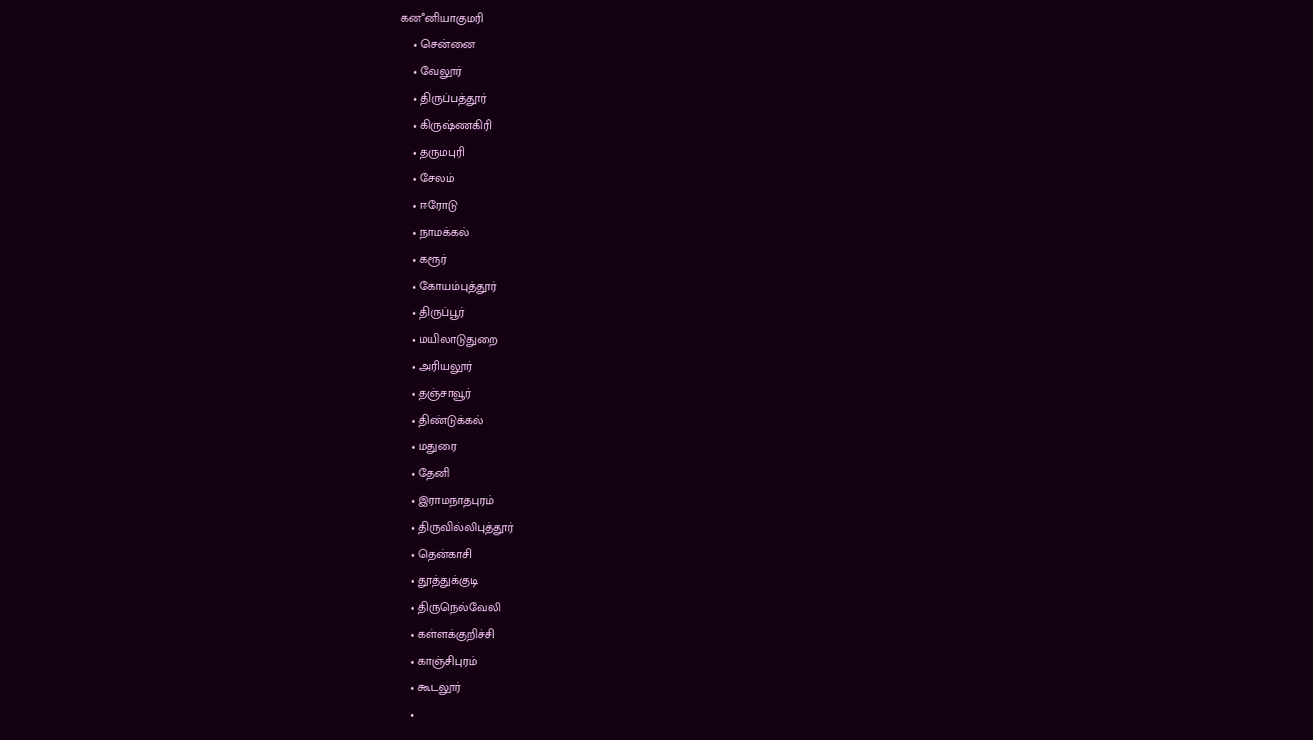கனஂனியாகுமரி
    • சென்னை
    • வேலூர்
    • திருப்பத்தூர்
    • கிருஷ்ணகிரி
    • தருமபுரி
    • சேலம்
    • ஈரோடு
    • நாமக்கல்
    • கரூர்
    • கோயம்புத்தூர்
    • திருப்பூர்
    • மயிலாடுதுறை
    • அரியலூர்
    • தஞ்சாவூர்
    • திண்டுக்கல்
    • மதுரை
    • தேனி
    • இராமநாதபுரம்
    • திருவில்லிபுத்தூர்
    • தென்காசி
    • தூத்துக்குடி
    • திருநெல்வேலி
    • கள்ளக்குறிச்சி
    • காஞ்சிபுரம்
    • கூடலூர்
    •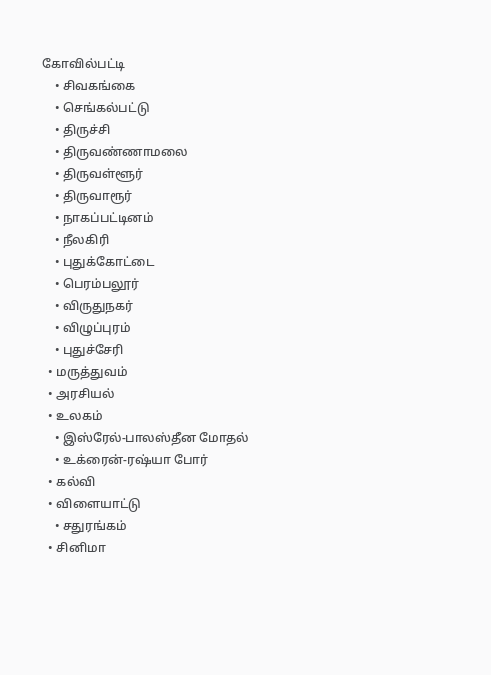கோவில்பட்டி
    • சிவகங்கை
    • செங்கல்பட்டு
    • திருச்சி
    • திருவண்ணாமலை
    • திருவள்ளூர்
    • திருவாரூர்
    • நாகப்பட்டினம்
    • நீலகிரி
    • புதுக்கோட்டை
    • பெரம்பலூர்
    • விருதுநகர்
    • விழுப்புரம்
    • புதுச்சேரி
  • மருத்துவம்
  • அரசியல்
  • உலகம்
    • இஸ்ரேல்-பாலஸ்தீன மோதல்
    • உக்ரைன்-ரஷ்யா போர்
  • கல்வி
  • விளையாட்டு
    • சதுரங்கம்
  • சினிமா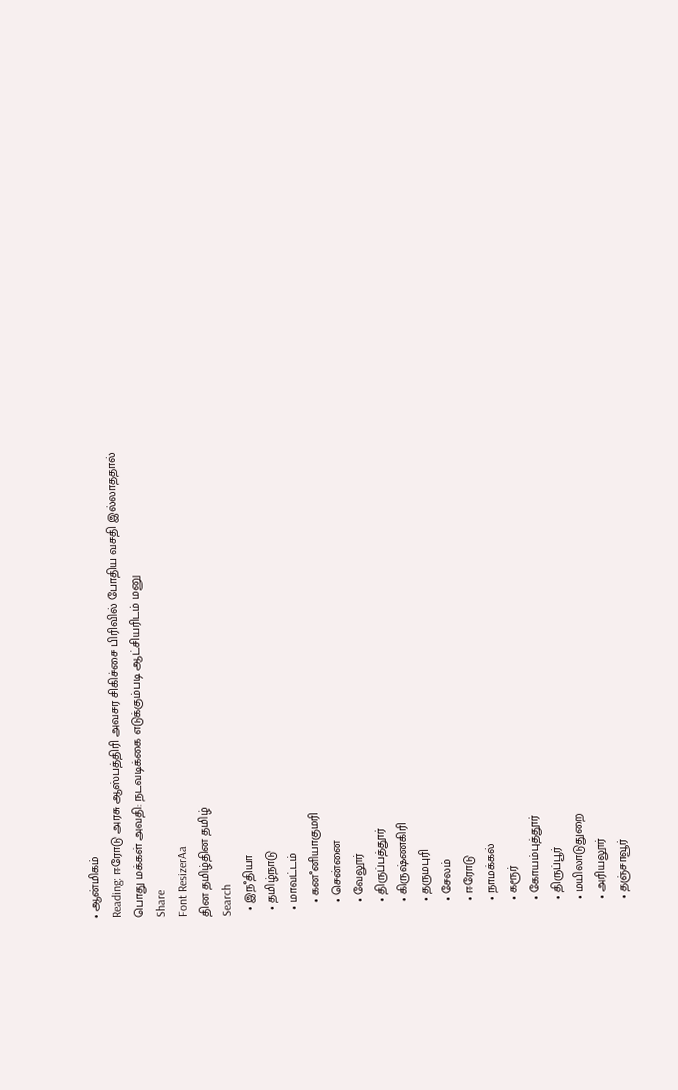• ஆன்மிகம்
Reading: ஈரோடு அரசு ஆஸ்பத்திரி அவசர சிகிச்சை பிரிவில் போதிய வசதி இல்லாததால் பொது மக்கள் அவதி: நடவடிக்கை எடுக்கும்படி ஆட்சியரிடம் மனு
Share
Font ResizerAa
தின தமிழ்தின தமிழ்
Search
  • இநஂதியா
  • தமிழ்நாடு
  • மாவட்டம்
    • கனஂனியாகுமரி
    • சென்னை
    • வேலூர்
    • திருப்பத்தூர்
    • கிருஷ்ணகிரி
    • தருமபுரி
    • சேலம்
    • ஈரோடு
    • நாமக்கல்
    • கரூர்
    • கோயம்புத்தூர்
    • திருப்பூர்
    • மயிலாடுதுறை
    • அரியலூர்
    • தஞ்சாவூர்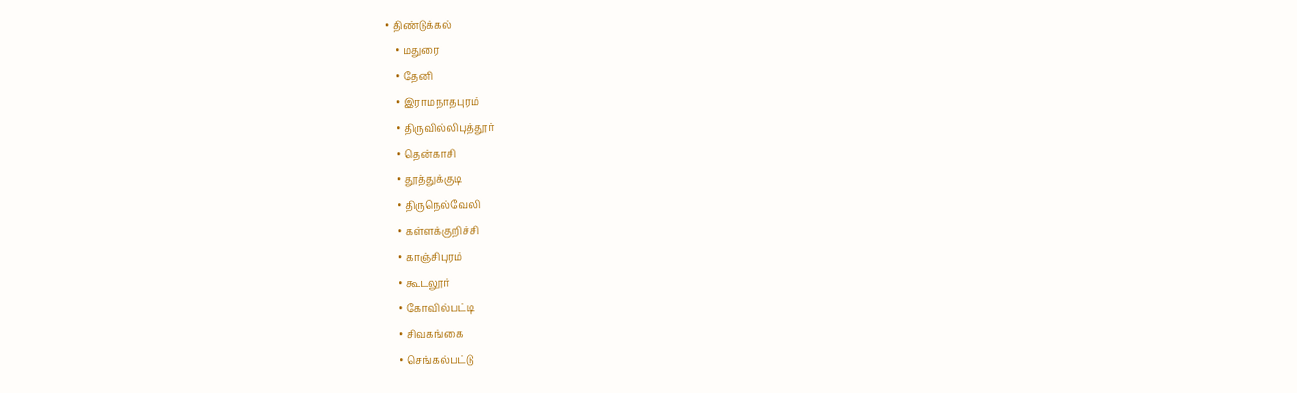• திண்டுக்கல்
    • மதுரை
    • தேனி
    • இராமநாதபுரம்
    • திருவில்லிபுத்தூர்
    • தென்காசி
    • தூத்துக்குடி
    • திருநெல்வேலி
    • கள்ளக்குறிச்சி
    • காஞ்சிபுரம்
    • கூடலூர்
    • கோவில்பட்டி
    • சிவகங்கை
    • செங்கல்பட்டு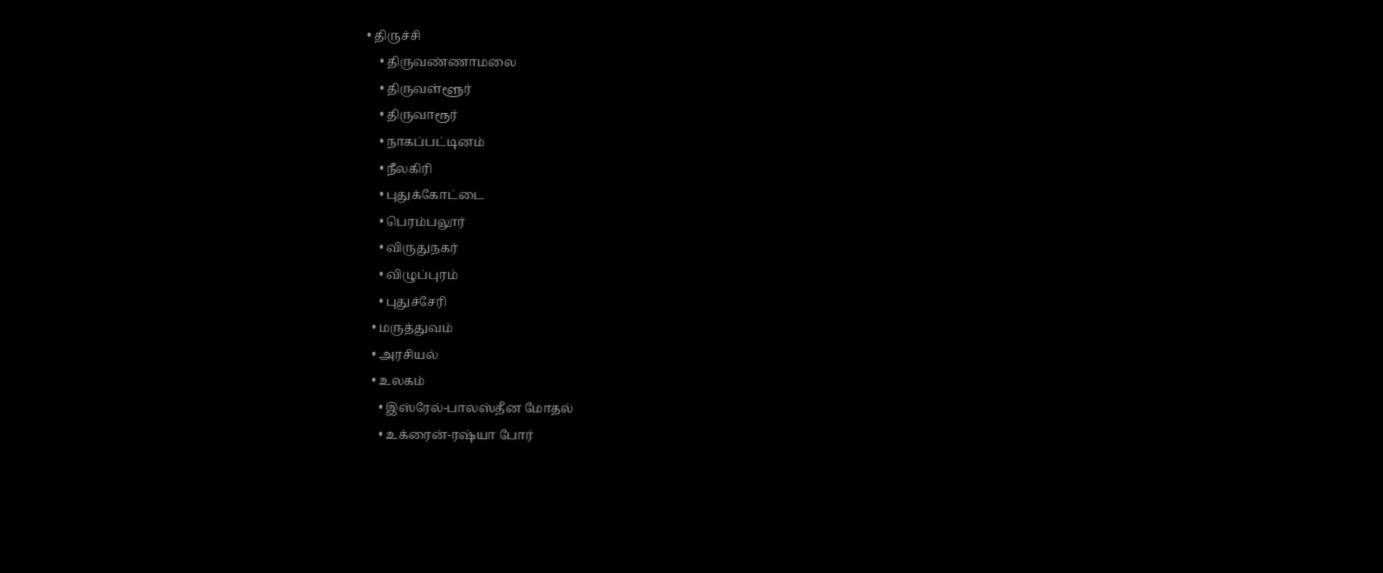• திருச்சி
    • திருவண்ணாமலை
    • திருவள்ளூர்
    • திருவாரூர்
    • நாகப்பட்டினம்
    • நீலகிரி
    • புதுக்கோட்டை
    • பெரம்பலூர்
    • விருதுநகர்
    • விழுப்புரம்
    • புதுச்சேரி
  • மருத்துவம்
  • அரசியல்
  • உலகம்
    • இஸ்ரேல்-பாலஸ்தீன மோதல்
    • உக்ரைன்-ரஷ்யா போர்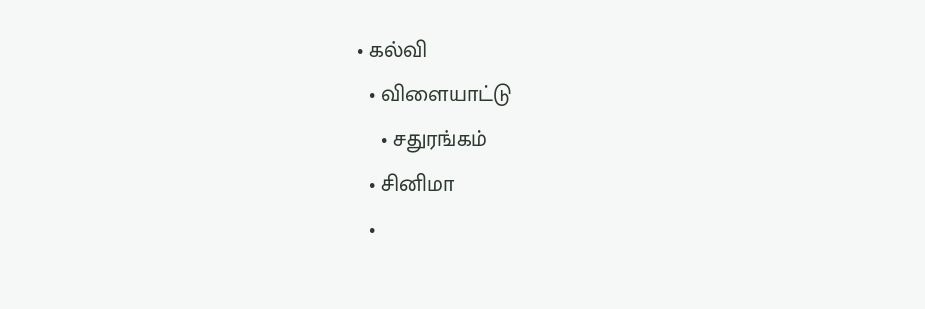• கல்வி
  • விளையாட்டு
    • சதுரங்கம்
  • சினிமா
  •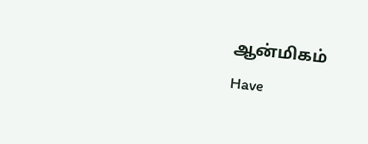ஆன்மிகம்
Have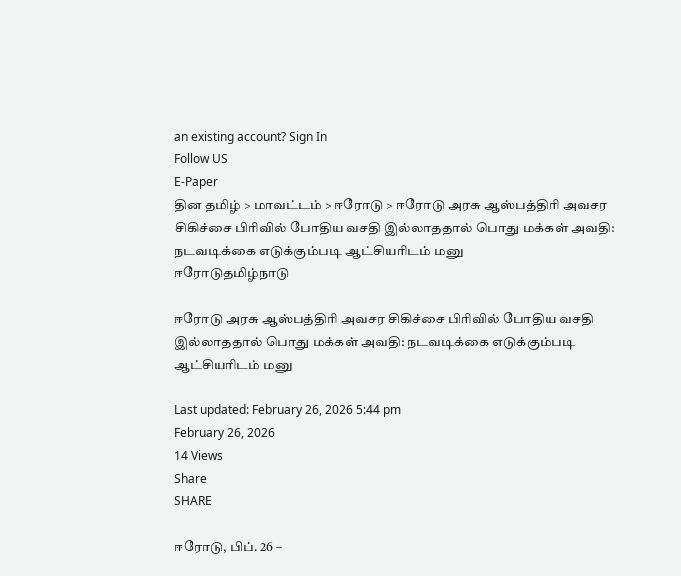an existing account? Sign In
Follow US
E-Paper
தின தமிழ் > மாவட்டம் > ஈரோடு > ஈரோடு அரசு ஆஸ்பத்திரி அவசர சிகிச்சை பிரிவில் போதிய வசதி இல்லாததால் பொது மக்கள் அவதி: நடவடிக்கை எடுக்கும்படி ஆட்சியரிடம் மனு
ஈரோடுதமிழ்நாடு

ஈரோடு அரசு ஆஸ்பத்திரி அவசர சிகிச்சை பிரிவில் போதிய வசதி இல்லாததால் பொது மக்கள் அவதி: நடவடிக்கை எடுக்கும்படி ஆட்சியரிடம் மனு

Last updated: February 26, 2026 5:44 pm
February 26, 2026
14 Views
Share
SHARE

ஈரோடு, பிப். 26 –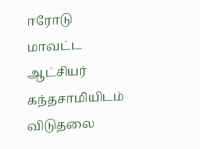ஈரோடு மாவட்ட ஆட்சியர் கந்தசாமியிடம் விடுதலை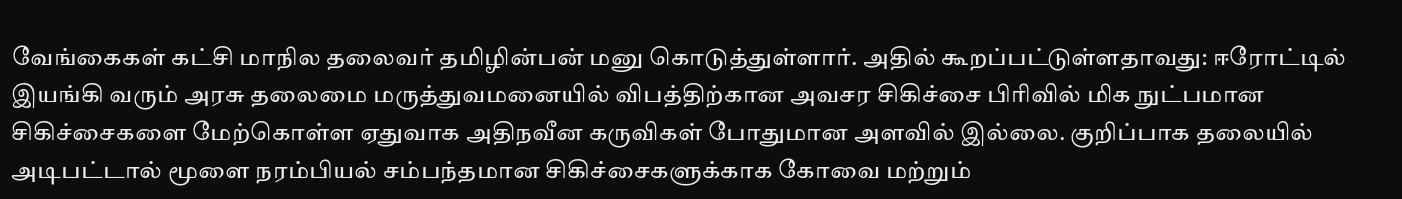வேங்கைகள் கட்சி மாநில தலைவர் தமிழின்பன் மனு கொடுத்துள்ளார். அதில் கூறப்பட்டுள்ளதாவது: ஈரோட்டில் இயங்கி வரும் அரசு தலைமை மருத்துவமனையில் விபத்திற்கான அவசர சிகிச்சை பிரிவில் மிக நுட்பமான சிகிச்சைகளை மேற்கொள்ள ஏதுவாக அதிநவீன கருவிகள் போதுமான அளவில் இல்லை. குறிப்பாக தலையில் அடிபட்டால் மூளை நரம்பியல் சம்பந்தமான சிகிச்சைகளுக்காக கோவை மற்றும்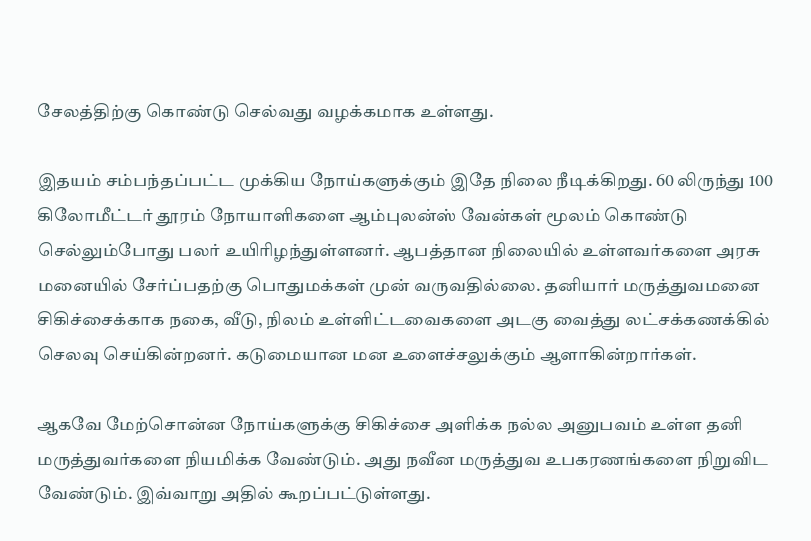சேலத்திற்கு கொண்டு செல்வது வழக்கமாக உள்ளது.

இதயம் சம்பந்தப்பட்ட முக்கிய நோய்களுக்கும் இதே நிலை நீடிக்கிறது. 60 லிருந்து 100 கிலோமீட்டர் தூரம் நோயாளிகளை ஆம்புலன்ஸ் வேன்கள் மூலம் கொண்டு செல்லும்போது பலர் உயிரிழந்துள்ளனர். ஆபத்தான நிலையில் உள்ளவர்களை அரசு மனையில் சேர்ப்பதற்கு பொதுமக்கள் முன் வருவதில்லை. தனியார் மருத்துவமனை சிகிச்சைக்காக நகை, வீடு, நிலம் உள்ளிட்டவைகளை அடகு வைத்து லட்சக்கணக்கில் செலவு செய்கின்றனர். கடுமையான மன உளைச்சலுக்கும் ஆளாகின்றார்கள்.

ஆகவே மேற்சொன்ன நோய்களுக்கு சிகிச்சை அளிக்க நல்ல அனுபவம் உள்ள தனி மருத்துவர்களை நியமிக்க வேண்டும். அது நவீன மருத்துவ உபகரணங்களை நிறுவிட வேண்டும். இவ்வாறு அதில் கூறப்பட்டுள்ளது.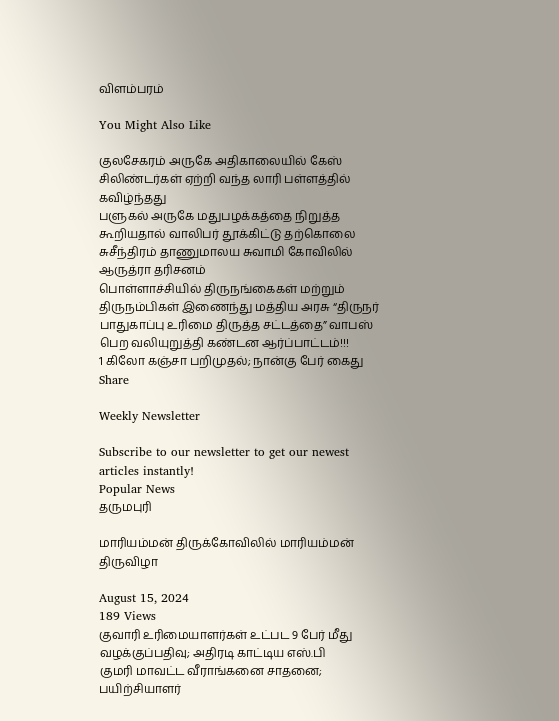விளம்பரம்

You Might Also Like

குலசேகரம் அருகே அதிகாலையில் கேஸ் சிலிண்டர்கள் ஏற்றி வந்த லாரி பள்ளத்தில் கவிழ்ந்தது
பளுகல் அருகே மதுபழக்கத்தை நிறுத்த கூறியதால் வாலிபர் தூக்கிட்டு தற்கொலை
சுசீந்திரம் தாணுமாலய சுவாமி கோவிலில் ஆருத்ரா தரிசனம்
பொள்ளாச்சியில் திருநங்கைகள் மற்றும் திருநம்பிகள் இணைந்து மத்திய அரசு “திருநர் பாதுகாப்பு உரிமை திருத்த சட்டத்தை” வாபஸ் பெற வலியுறுத்தி கண்டன ஆர்ப்பாட்டம்!!!
1 கிலோ கஞ்சா பறிமுதல்; நான்கு பேர் கைது
Share

Weekly Newsletter

Subscribe to our newsletter to get our newest articles instantly!
Popular News
தருமபுரி

மாரியம்மன் திருக்கோவிலில் மாரியம்மன் திருவிழா

August 15, 2024
189 Views
குவாரி உரிமையாளர்கள் உட்பட 9 பேர் மீது வழக்குப்பதிவு; அதிரடி காட்டிய எஸ்.பி
குமரி மாவட்ட வீராங்கனை சாதனை; பயிற்சியாளர்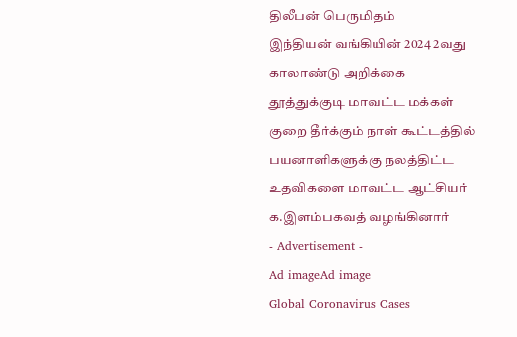திலீபன் பெருமிதம்
இந்தியன் வங்கியின் 2024 2வது காலாண்டு அறிக்கை
தூத்துக்குடி மாவட்ட மக்கள் குறை தீர்க்கும் நாள் கூட்டத்தில் பயனாளிகளுக்கு நலத்திட்ட உதவிகளை மாவட்ட ஆட்சியர் க.இளம்பகவத் வழங்கினார்
- Advertisement -
Ad imageAd image
Global Coronavirus Cases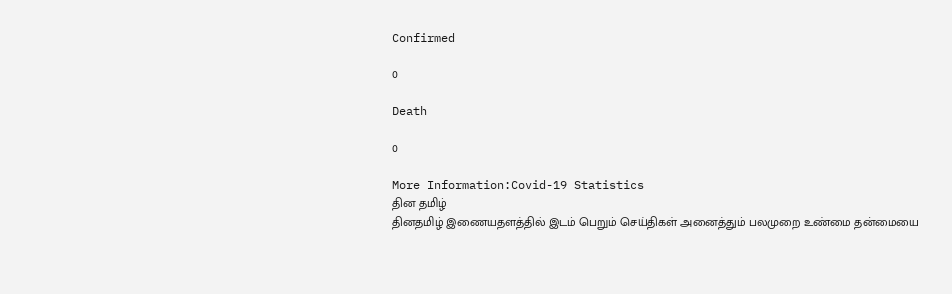Confirmed

0

Death

0

More Information:Covid-19 Statistics
தின தமிழ்
தினதமிழ் இணையதளத்தில் இடம் பெறும் செய்திகள் அனைத்தும் பலமுறை உண்மை தன்மையை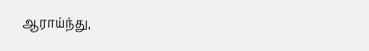ஆராய்ந்து,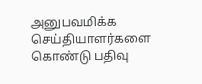அனுபவமிக்க செய்தியாளர்களை கொண்டு பதிவு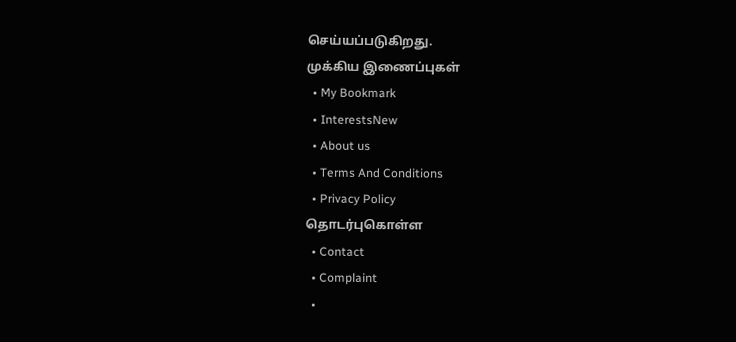செய்யப்படுகிறது.
முக்கிய இணைப்புகள்
  • My Bookmark
  • InterestsNew
  • About us
  • Terms And Conditions
  • Privacy Policy
தொடர்புகொள்ள
  • Contact
  • Complaint
  •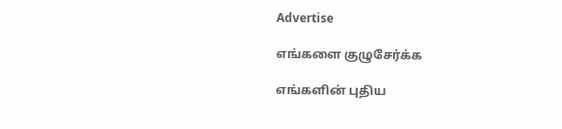Advertise

எங்களை குழுசேர்க்க

எங்களின் புதிய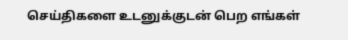செய்திகளை உடனுக்குடன் பெற எங்கள்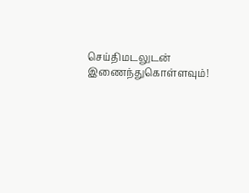செய்திமடலுடன் இணைந்துகொள்ளவும்!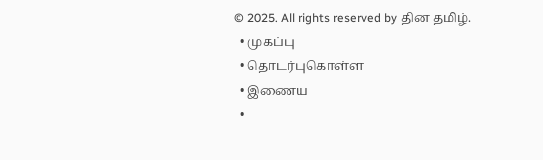© 2025. All rights reserved by தின தமிழ்.
  • முகப்பு
  • தொடர்புகொள்ள
  • இணைய
  •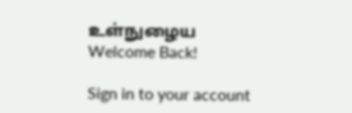உள்நுழைய
Welcome Back!

Sign in to your account